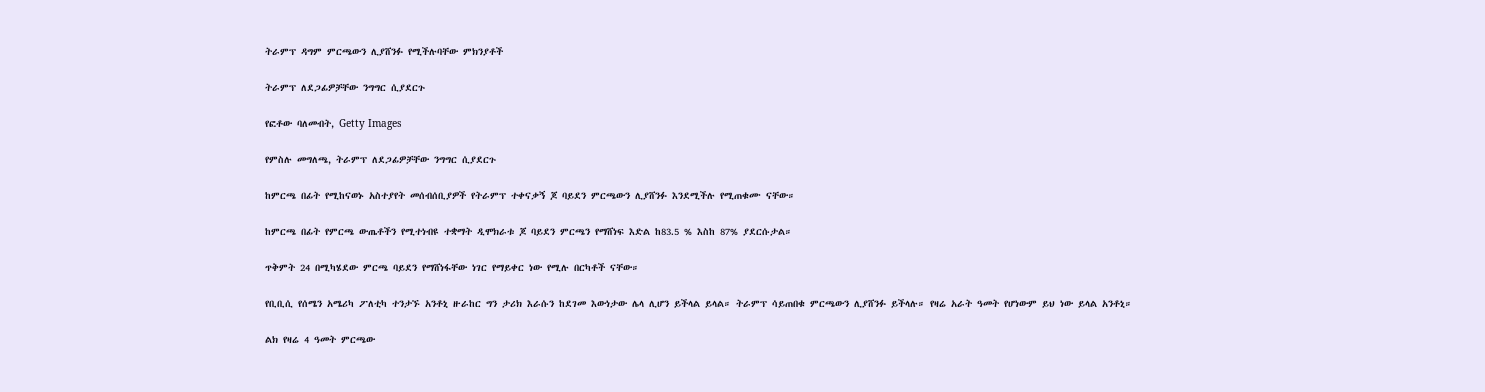ትራምፕ ዳግም ምርጫውን ሊያሸንፉ የሚችሉባቸው ምክንያቶች

ትራምፕ ለደጋፊዎቻቸው ንግግር ሲያደርጉ

የፎቶው ባለመብት, Getty Images

የምስሉ መግለጫ, ትራምፕ ለደጋፊዎቻቸው ንግግር ሲያደርጉ

ከምርጫ በፊት የሚከናወኑ አስተያየት መሰብሰቢያዎች የትራምፕ ተቀናቃኝ ጆ ባይደን ምርጫውን ሊያሸንፉ እንደሚችሉ የሚጠቁሙ ናቸው።

ከምርጫ በፊት የምርጫ ውጤቶችን የሚተነብዩ ተቋማት ዲሞክራቱ ጆ ባይደን ምርጫን የማሸነፍ እድል ከ83.5 % እስከ 87% ያደርሱታል።

ጥቅምት 24 በሚካሄደው ምርጫ ባይደን የማሸነፋቸው ነገር የማይቀር ነው የሚሉ በርካቶች ናቸው።

የቢቢሲ የሰሜን አሜሪካ ፖለቲካ ተንታኙ አንቶኒ ዙራከር ግን ታሪክ እራሱን ከደገመ እውነታው ሌላ ሊሆን ይችላል ይላል። ትራምፕ ሳይጠበቁ ምርጫውን ሊያሸንፉ ይችላሉ። የዛሬ አራት ዓመት የሆነውም ይህ ነው ይላል አንቶኒ።

ልክ የዛሬ 4 ዓመት ምርጫው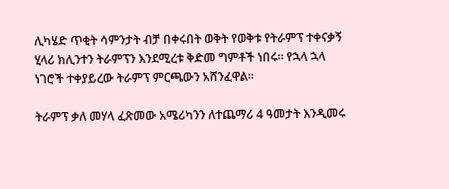ሊካሄድ ጥቂት ሳምንታት ብቻ በቀሩበት ወቅት የወቅቱ የትራምፕ ተቀናቃኝ ሂላሪ ክሊንተን ትራምፕን እንደሚረቱ ቅድመ ግምቶች ነበሩ። የኋላ ኋላ ነገሮች ተቀያይረው ትራምፕ ምርጫውን አሸንፈዋል።

ትራምፕ ቃለ መሃላ ፈጽመው አሜሪካንን ለተጨማሪ 4 ዓመታት እንዲመሩ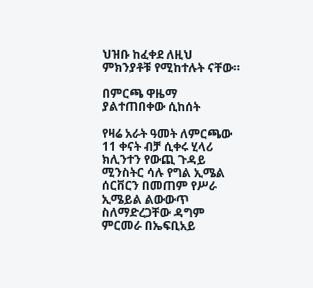ህዝቡ ከፈቀደ ለዚህ ምክንያቶቹ የሚከተሉት ናቸው።

በምርጫ ዋዜማ ያልተጠበቀው ሲከሰት

የዛሬ አራት ዓመት ለምርጫው 11 ቀናት ብቻ ሲቀሩ ሂላሪ ክሊንተን የውጪ ጉዳይ ሚንስትር ሳሉ የግል ኢሜል ሰርቨርን በመጠም የሥራ ኢሜይል ልውውጥ ስለማድረጋቸው ዳግም ምርመራ በኤፍቢአይ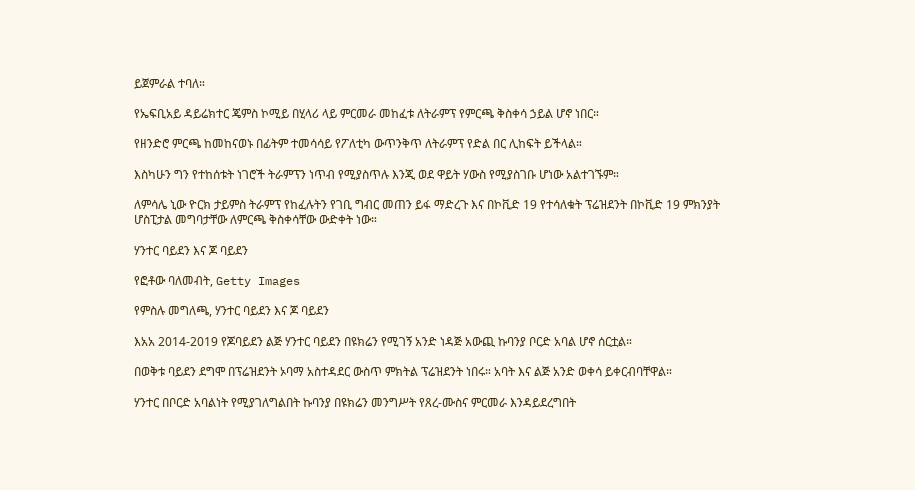ይጀምራል ተባለ።

የኤፍቢአይ ዳይሬክተር ጄምስ ኮሚይ በሂላሪ ላይ ምርመራ መከፈቱ ለትራምፕ የምርጫ ቅስቀሳ ኃይል ሆኖ ነበር።

የዘንድሮ ምርጫ ከመከናወኑ በፊትም ተመሳሳይ የፖለቲካ ውጥንቅጥ ለትራምፕ የድል በር ሊከፍት ይችላል።

እስካሁን ግን የተከሰቱት ነገሮች ትራምፕን ነጥብ የሚያስጥሉ እንጂ ወደ ዋይት ሃውስ የሚያስገቡ ሆነው አልተገኙም።

ለምሳሌ ኒው ዮርክ ታይምስ ትራምፕ የከፈሉትን የገቢ ግብር መጠን ይፋ ማድረጉ እና በኮቪድ 19 የተሳለቁት ፕሬዝደንት በኮቪድ 19 ምክንያት ሆስፒታል መግባታቸው ለምርጫ ቅስቀሳቸው ውድቀት ነው።

ሃንተር ባይደን እና ጆ ባይደን

የፎቶው ባለመብት, Getty Images

የምስሉ መግለጫ, ሃንተር ባይደን እና ጆ ባይደን

እአአ 2014-2019 የጆባይደን ልጅ ሃንተር ባይደን በዩክሬን የሚገኝ አንድ ነዳጅ አውጪ ኩባንያ ቦርድ አባል ሆኖ ሰርቷል።

በወቅቱ ባይደን ደግሞ በፕሬዝደንት ኦባማ አስተዳደር ውስጥ ምክትል ፕሬዝደንት ነበሩ። አባት እና ልጅ አንድ ወቀሳ ይቀርብባቸዋል።

ሃንተር በቦርድ አባልነት የሚያገለግልበት ኩባንያ በዩክሬን መንግሥት የጸረ-ሙስና ምርመራ እንዳይደረግበት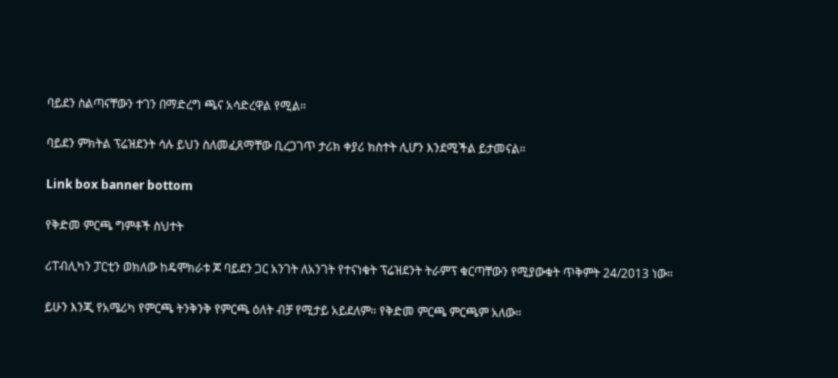ባይደን ስልጣናቸውን ተገን በማድረግ ጫና አሳድረዋል የሚል።

ባይደን ምክትል ፕሬዝደንት ሳሉ ይህን ስለመፈጸማቸው ቢረጋገጥ ታሪክ ቀያሪ ክስተት ሊሆን እንደሚችል ይታመናል።

Link box banner bottom

የቅድመ ምርጫ ግምቶች ስህተት

ሪፐብሊካን ፓርቲን ወክለው ከዴሞክራቱ ጆ ባይደን ጋር አንገት ለአንገት የተናነቁት ፕሬዝደንት ትራምፕ ቁርጣቸውን የሚያውቁት ጥቅምት 24/2013 ነው።

ይሁን እንጂ የአሜሪካ የምርጫ ትንቅንቅ የምርጫ ዕለት ብቻ የሚታይ አይደለም። የቅድመ ምርጫ ምርጫም አለው።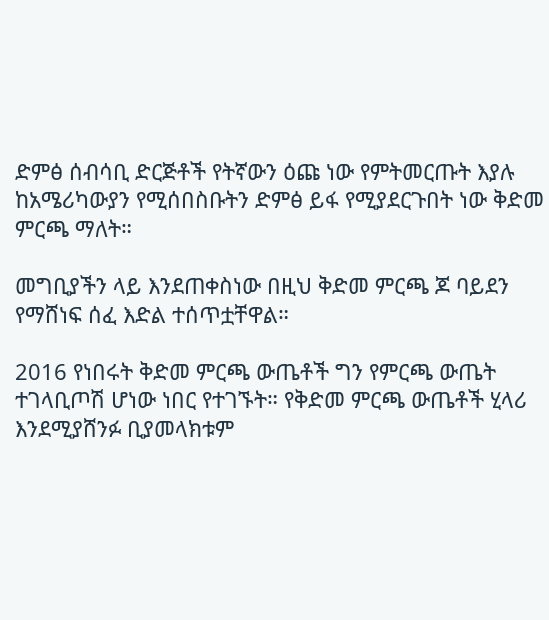ድምፅ ሰብሳቢ ድርጅቶች የትኛውን ዕጩ ነው የምትመርጡት እያሉ ከአሜሪካውያን የሚሰበስቡትን ድምፅ ይፋ የሚያደርጉበት ነው ቅድመ ምርጫ ማለት።

መግቢያችን ላይ እንደጠቀስነው በዚህ ቅድመ ምርጫ ጆ ባይደን የማሸነፍ ሰፈ እድል ተሰጥቷቸዋል።

2016 የነበሩት ቅድመ ምርጫ ውጤቶች ግን የምርጫ ውጤት ተገላቢጦሽ ሆነው ነበር የተገኙት። የቅድመ ምርጫ ውጤቶች ሂላሪ እንደሚያሸንፉ ቢያመላክቱም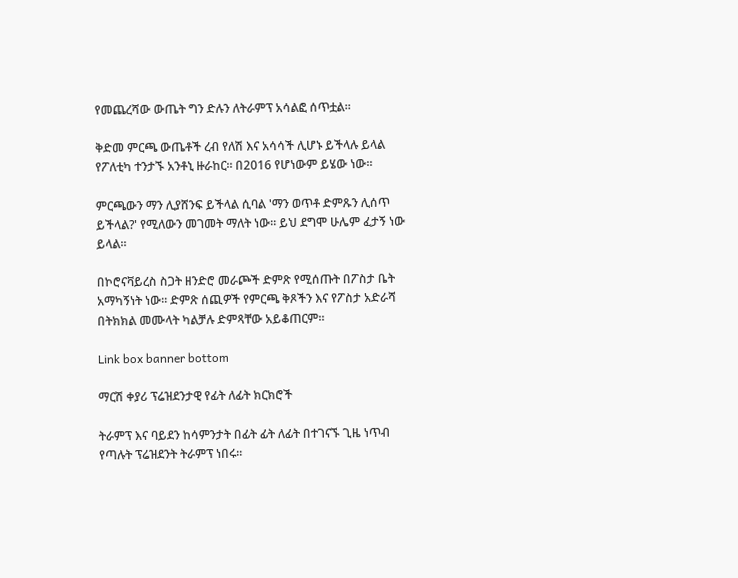የመጨረሻው ውጤት ግን ድሉን ለትራምፕ አሳልፎ ሰጥቷል።

ቅድመ ምርጫ ውጤቶች ረብ የለሽ እና አሳሳች ሊሆኑ ይችላሉ ይላል የፖለቲካ ተንታኙ አንቶኒ ዙራከር። በ2016 የሆነውም ይሄው ነው።

ምርጫውን ማን ሊያሸንፍ ይችላል ሲባል 'ማን ወጥቶ ድምጹን ሊሰጥ ይችላል?' የሚለውን መገመት ማለት ነው። ይህ ደግሞ ሁሌም ፈታኝ ነው ይላል።

በኮሮናቫይረስ ስጋት ዘንድሮ መራጮች ድምጽ የሚሰጡት በፖስታ ቤት አማካኝነት ነው። ድምጽ ሰጪዎች የምርጫ ቅጾችን እና የፖስታ አድራሻ በትክክል መሙላት ካልቻሉ ድምጻቸው አይቆጠርም።

Link box banner bottom

ማርሽ ቀያሪ ፕሬዝደንታዊ የፊት ለፊት ክርክሮች

ትራምፕ እና ባይደን ከሳምንታት በፊት ፊት ለፊት በተገናኙ ጊዜ ነጥብ የጣሉት ፕሬዝደንት ትራምፕ ነበሩ።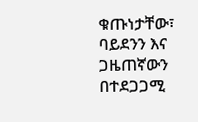ቁጡነታቸው፣ ባይደንን እና ጋዜጠኛውን በተደጋጋሚ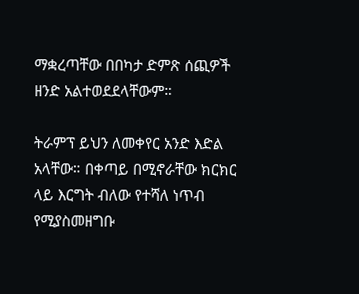ማቋረጣቸው በበካታ ድምጽ ሰጪዎች ዘንድ አልተወደደላቸውም።

ትራምፕ ይህን ለመቀየር አንድ እድል አላቸው። በቀጣይ በሚኖራቸው ክርክር ላይ እርግት ብለው የተሻለ ነጥብ የሚያስመዘግቡ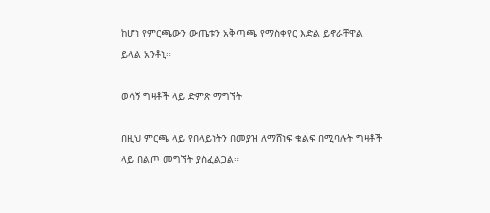ከሆነ የምርጫውን ውጤቱን አቅጣጫ የማስቀየር እድል ይኖራቸዋል ይላል አንቶኒ።

ወሳኝ ግዛቶች ላይ ድምጽ ማግኘት

በዚህ ምርጫ ላይ የበላይነትን በመያዝ ለማሸነፍ ቁልፍ በሚባሉት ግዛቶች ላይ በልጦ መግኘት ያስፈልጋል።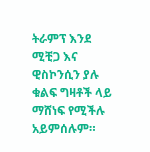ትራምፕ እንደ ሚቺጋ እና ዊስኮንሲን ያሉ ቁልፍ ግዛቶች ላይ ማሸነፍ የሚችሉ አይምሰሉም።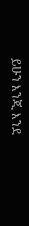ይሁን እንጂ እንደ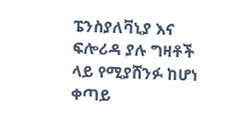ፔንስያለቫኒያ እና ፍሎሪዳ ያሉ ግዛቶች ላይ የሚያሸንፉ ከሆነ ቀጣይ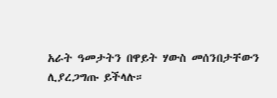አራት ዓመታትን በዋይት ሃውስ መሰንበታቸውን ሊያረጋግጡ ይችላሉ።